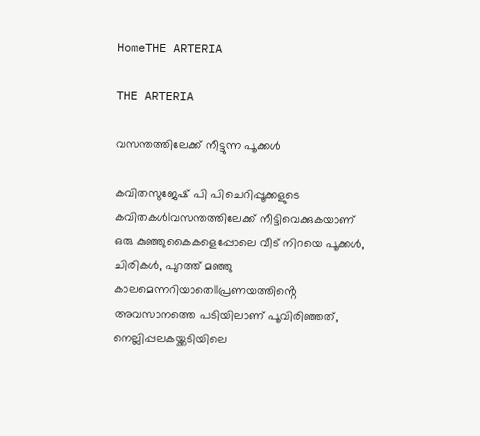HomeTHE ARTERIA

THE ARTERIA

വസന്തത്തിലേക്ക് നീട്ടുന്ന പൂക്കൾ

കവിതസുജേഷ് പി പിചെറിപ്പൂക്കളുടെ കവിതകൾIവസന്തത്തിലേക്ക് നീട്ടിവെക്കുകയാണ് ഒരു കുഞ്ഞുകൈകളെപ്പോലെ വീട് നിറയെ പൂക്കൾ, ചിരികൾ, പുറത്ത് മഞ്ഞു കാലമെന്നറിയാതെIIപ്രണയത്തിൻ്റെ അവസാനത്തെ പടിയിലാണ് പൂവിരിഞ്ഞത്, നെല്ലിപ്പലകയ്ക്കടിയിലെ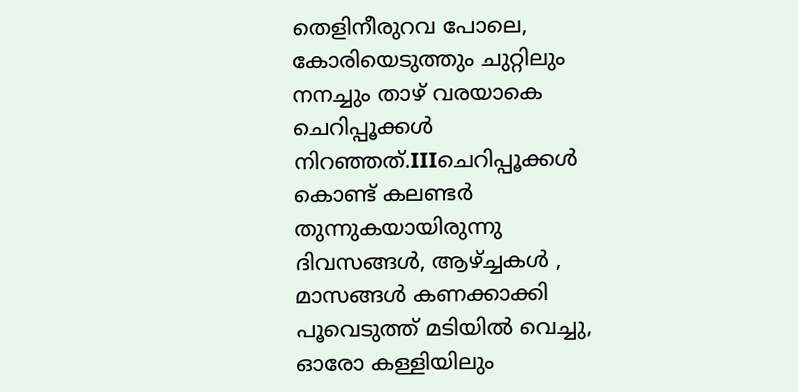തെളിനീരുറവ പോലെ, കോരിയെടുത്തും ചുറ്റിലും നനച്ചും താഴ് വരയാകെ ചെറിപ്പൂക്കൾ നിറഞ്ഞത്.IIIചെറിപ്പൂക്കൾ കൊണ്ട് കലണ്ടർ തുന്നുകയായിരുന്നു ദിവസങ്ങൾ, ആഴ്ച്ചകൾ , മാസങ്ങൾ കണക്കാക്കി പൂവെടുത്ത് മടിയിൽ വെച്ചു, ഓരോ കള്ളിയിലും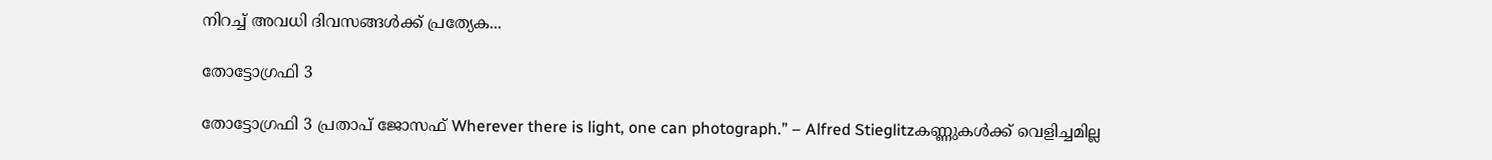നിറച്ച് അവധി ദിവസങ്ങൾക്ക് പ്രത്യേക...

തോട്ടോഗ്രഫി 3

തോട്ടോഗ്രഫി 3 പ്രതാപ് ജോസഫ് Wherever there is light, one can photograph.” – Alfred Stieglitzകണ്ണുകൾക്ക്‌ വെളിച്ചമില്ല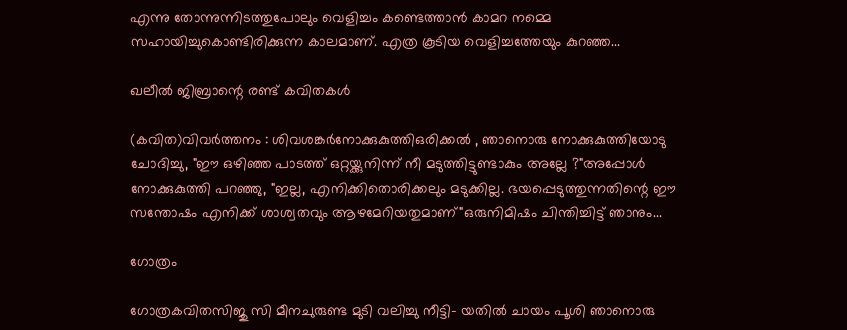എന്നു തോന്നുന്നിടത്തുപോലും വെളിച്ചം കണ്ടെത്താൻ കാമറ നമ്മെ സഹായിച്ചുകൊണ്ടിരിക്കുന്ന കാലമാണ്‌. എത്ര കൂടിയ വെളിച്ചത്തേയും കുറഞ്ഞ...

ഖലീൽ ജിബ്രാന്റെ രണ്ട് കവിതകൾ

(കവിത)വിവർത്തനം : ശിവശങ്കർനോക്കുകുത്തിഒരിക്കൽ , ഞാനൊരു നോക്കുകുത്തിയോടു ചോദിച്ചു, "ഈ ഒഴിഞ്ഞ പാടത്ത് ഒറ്റയ്ക്കുനിന്ന് നീ മടുത്തിട്ടുണ്ടാകും അല്ലേ ?"അപ്പോൾ നോക്കുകുത്തി പറഞ്ഞു, "ഇല്ല, എനിക്കിതൊരിക്കലും മടുക്കില്ല. ഭയപ്പെടുത്തുന്നതിന്റെ ഈ സന്തോഷം എനിക്ക് ശാശ്വതവും ആഴമേറിയതുമാണ്"ഒരുനിമിഷം ചിന്തിച്ചിട്ട് ഞാനും...

ഗോത്രം

ഗോത്രകവിതസിജു സി മീനചുരുണ്ട മുടി വലിച്ചു നീട്ടി- യതിൽ ചായം പൂശി ഞാനൊരു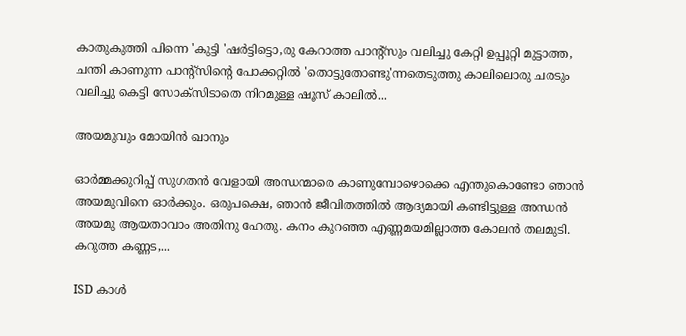കാതുകുത്തി പിന്നെ 'കുട്ടി 'ഷർട്ടിട്ടൊ,രു കേറാത്ത പാന്റ്സും വലിച്ചു കേറ്റി ഉപ്പൂറ്റി മുട്ടാത്ത, ചന്തി കാണുന്ന പാന്റ്സിന്റെ പോക്കറ്റിൽ 'തൊട്ടുതോണ്ടു'ന്നതെടുത്തു കാലിലൊരു ചരടും വലിച്ചു കെട്ടി സോക്സിടാതെ നിറമുള്ള ഷൂസ് കാലിൽ...

അയമുവും മോയിൻ ഖാനും

ഓർമ്മക്കുറിപ്പ് സുഗതൻ വേളായി അന്ധന്മാരെ കാണുമ്പോഴൊക്കെ എന്തുകൊണ്ടോ ഞാൻ അയമുവിനെ ഓർക്കും. ഒരുപക്ഷെ, ഞാൻ ജീവിതത്തിൽ ആദ്യമായി കണ്ടിട്ടുള്ള അന്ധൻ അയമു ആയതാവാം അതിനു ഹേതു. കനം കുറഞ്ഞ എണ്ണമയമില്ലാത്ത കോലൻ തലമുടി. കറുത്ത കണ്ണട,...

ISD കാൾ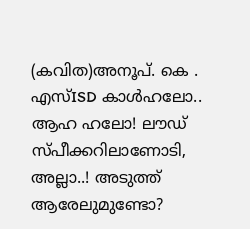(കവിത)അനൂപ്. കെ . എസ്ISD കാൾഹലോ.. ആഹ ഹലോ! ലൗഡ് സ്പീക്കറിലാണോടി, അല്ലാ..! അടുത്ത് ആരേലുമുണ്ടോ?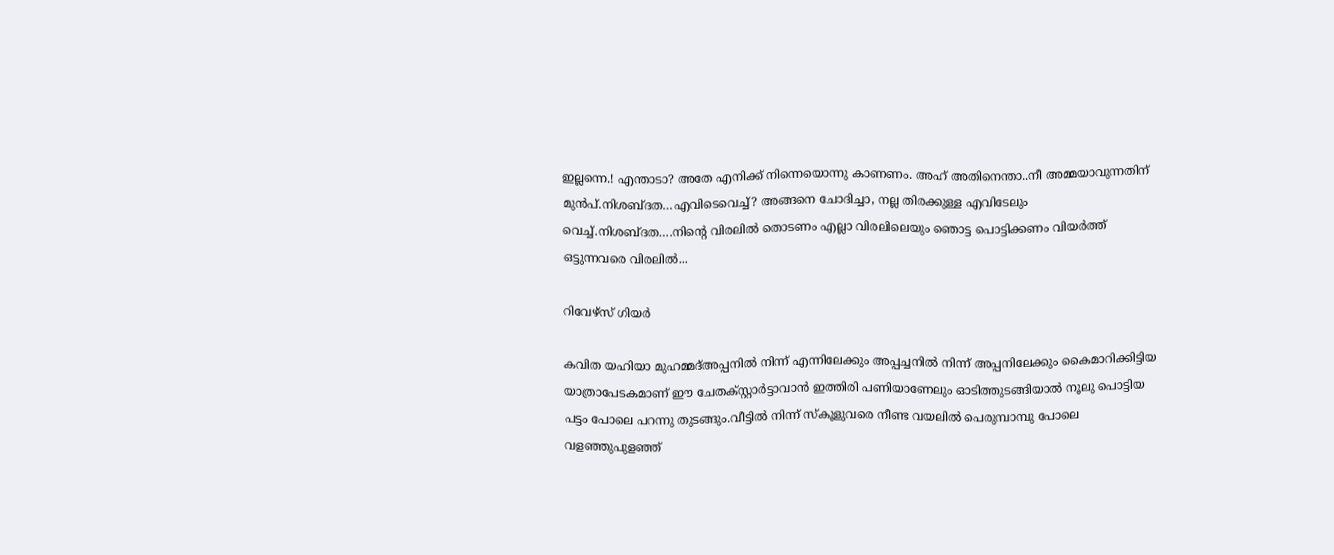ഇല്ലന്നെ.! എന്താടാ? അതേ എനിക്ക് നിന്നെയൊന്നു കാണണം. അഹ് അതിനെന്താ..നീ അമ്മയാവുന്നതിന് മുൻപ്.നിശബ്ദത…എവിടെവെച്ച്? അങ്ങനെ ചോദിച്ചാ, നല്ല തിരക്കുള്ള എവിടേലും വെച്ച്.നിശബ്ദത….നിന്റെ വിരലിൽ തൊടണം എല്ലാ വിരലിലെയും ഞൊട്ട പൊട്ടിക്കണം വിയർത്ത് ഒട്ടുന്നവരെ വിരലിൽ...

റിവേഴ്സ് ഗിയർ

കവിത യഹിയാ മുഹമ്മദ്അപ്പനിൽ നിന്ന് എന്നിലേക്കും അപ്പച്ചനിൽ നിന്ന് അപ്പനിലേക്കും കൈമാറിക്കിട്ടിയ യാത്രാപേടകമാണ് ഈ ചേതക്സ്റ്റാർട്ടാവാൻ ഇത്തിരി പണിയാണേലും ഓടിത്തുടങ്ങിയാൽ നൂലു പൊട്ടിയ പട്ടം പോലെ പറന്നു തുടങ്ങും.വീട്ടിൽ നിന്ന് സ്കൂളുവരെ നീണ്ട വയലിൽ പെരുമ്പാമ്പു പോലെ വളഞ്ഞുപുളഞ്ഞ്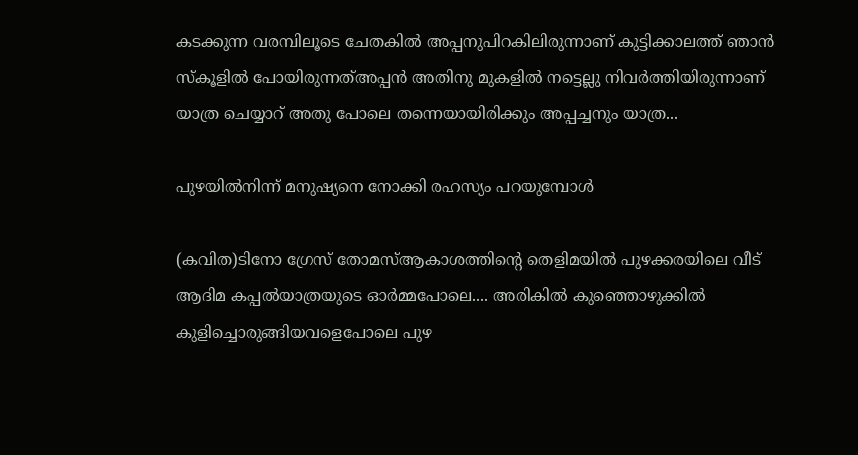കടക്കുന്ന വരമ്പിലൂടെ ചേതകിൽ അപ്പനുപിറകിലിരുന്നാണ് കുട്ടിക്കാലത്ത് ഞാൻ സ്കൂളിൽ പോയിരുന്നത്അപ്പൻ അതിനു മുകളിൽ നട്ടെല്ലു നിവർത്തിയിരുന്നാണ് യാത്ര ചെയ്യാറ് അതു പോലെ തന്നെയായിരിക്കും അപ്പച്ചനും യാത്ര...

പുഴയില്‍നിന്ന് മനുഷ്യനെ നോക്കി രഹസ്യം പറയുമ്പോള്‍

(കവിത)ടിനോ ഗ്രേസ് തോമസ്‌ആകാശത്തിന്‍റെ തെളിമയില്‍ പുഴക്കരയിലെ വീട് ആദിമ കപ്പല്‍യാത്രയുടെ ഓര്‍മ്മപോലെ.... അരികില്‍ കുഞ്ഞൊഴുക്കില്‍ കുളിച്ചൊരുങ്ങിയവളെപോലെ പുഴ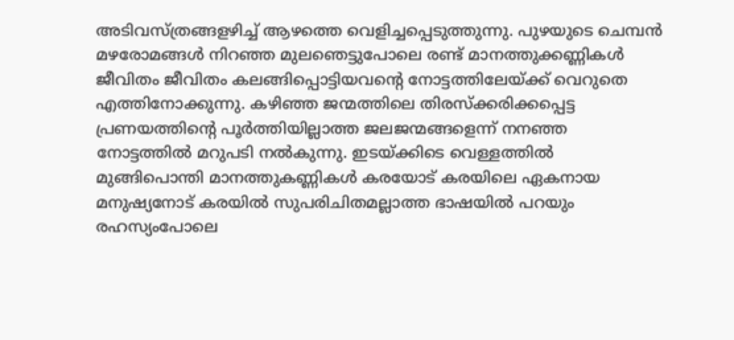അടിവസ്ത്രങ്ങളഴിച്ച് ആഴത്തെ വെളിച്ചപ്പെടുത്തുന്നു. പുഴയുടെ ചെമ്പന്‍ മഴരോമങ്ങള്‍ നിറഞ്ഞ മുലഞെട്ടുപോലെ രണ്ട് മാനത്തുക്കണ്ണികള്‍ ജീവിതം ജീവിതം കലങ്ങിപ്പൊട്ടിയവന്‍റെ നോട്ടത്തിലേയ്ക്ക് വെറുതെ എത്തിനോക്കുന്നു. കഴിഞ്ഞ ജന്മത്തിലെ തിരസ്ക്കരിക്കപ്പെട്ട പ്രണയത്തിന്‍റെ പൂര്‍ത്തിയില്ലാത്ത ജലജന്മങ്ങളെന്ന് നനഞ്ഞ നോട്ടത്തില്‍ മറുപടി നല്‍കുന്നു. ഇടയ്ക്കിടെ വെള്ളത്തില്‍ മുങ്ങിപൊന്തി മാനത്തുകണ്ണികള്‍ കരയോട് കരയിലെ ഏകനായ മനുഷ്യനോട് കരയില്‍ സുപരിചിതമല്ലാത്ത ഭാഷയില്‍ പറയും രഹസ്യംപോലെ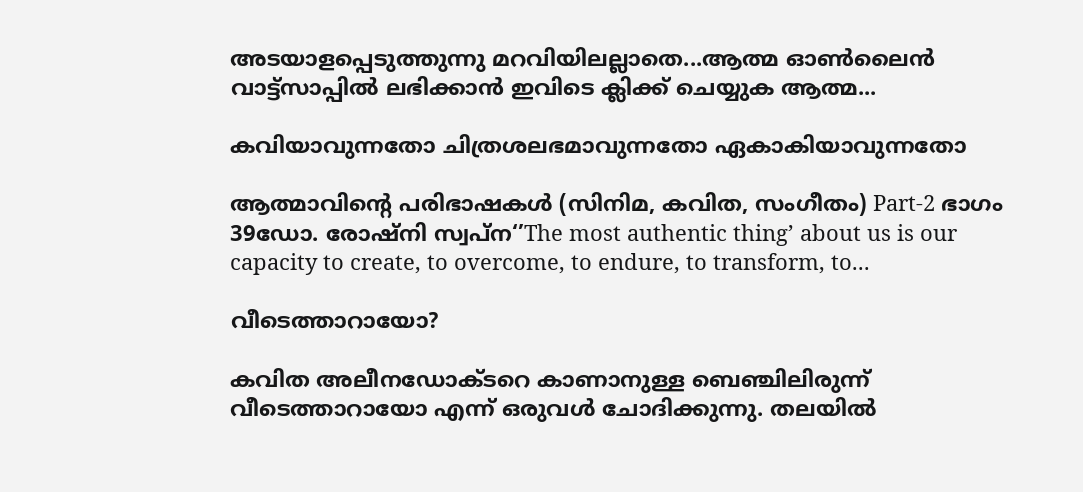അടയാളപ്പെടുത്തുന്നു മറവിയിലല്ലാതെ...ആത്മ ഓൺലൈൻ വാട്ട്സാപ്പിൽ ലഭിക്കാൻ ഇവിടെ ക്ലിക്ക് ചെയ്യുക ആത്മ...

കവിയാവുന്നതോ ചിത്രശലഭമാവുന്നതോ ഏകാകിയാവുന്നതോ

ആത്മാവിന്റെ പരിഭാഷകള്‍ (സിനിമ, കവിത, സംഗീതം) Part-2 ഭാഗം 39ഡോ. രോഷ്നി സ്വപ്ന‘’The most authentic thing’ about us is our capacity to create, to overcome, to endure, to transform, to...

വീടെത്താറായോ?

കവിത അലീനഡോക്ടറെ കാണാനുള്ള ബെഞ്ചിലിരുന്ന് വീടെത്താറായോ എന്ന് ഒരുവൾ ചോദിക്കുന്നു. തലയിൽ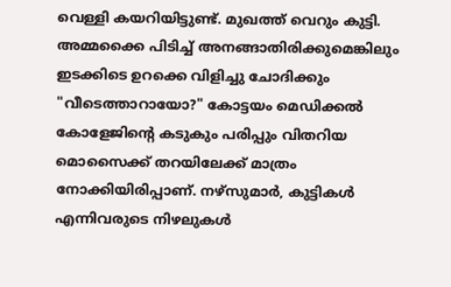വെള്ളി കയറിയിട്ടുണ്ട്. മുഖത്ത് വെറും കുട്ടി. അമ്മക്കൈ പിടിച്ച് അനങ്ങാതിരിക്കുമെങ്കിലും ഇടക്കിടെ ഉറക്കെ വിളിച്ചു ചോദിക്കും "വീടെത്താറായോ?" കോട്ടയം മെഡിക്കൽ കോളേജിന്റെ കടുകും പരിപ്പും വിതറിയ മൊസൈക്ക് തറയിലേക്ക് മാത്രം നോക്കിയിരിപ്പാണ്. നഴ്സുമാർ, കുട്ടികൾ എന്നിവരുടെ നിഴലുകൾ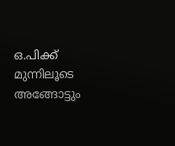ഒ.പിക്ക് മുന്നിലൂടെ അങ്ങോട്ടും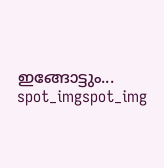ഇങ്ങോട്ടും...
spot_imgspot_img